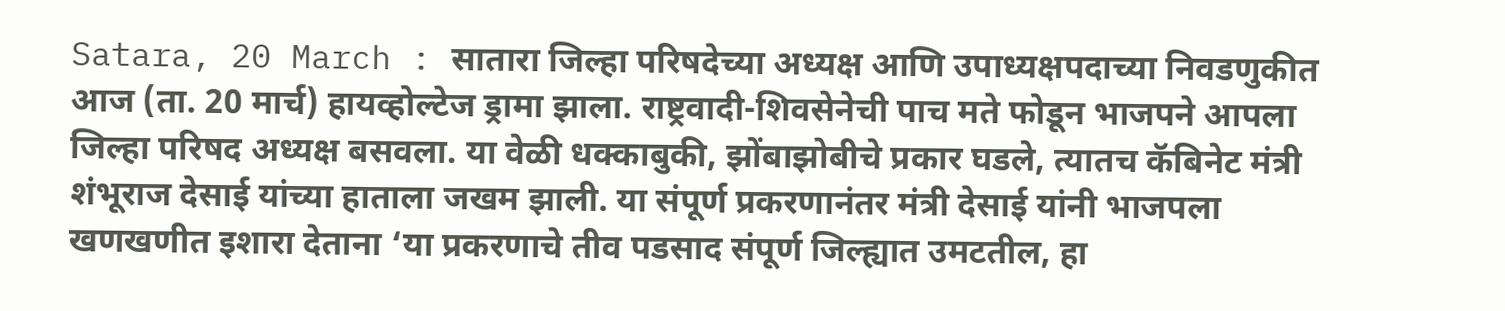Satara, 20 March : सातारा जिल्हा परिषदेच्या अध्यक्ष आणि उपाध्यक्षपदाच्या निवडणुकीत आज (ता. 20 मार्च) हायव्होल्टेज ड्रामा झाला. राष्ट्रवादी-शिवसेनेची पाच मते फोडून भाजपने आपला जिल्हा परिषद अध्यक्ष बसवला. या वेळी धक्काबुकी, झोंबाझोबीचे प्रकार घडले, त्यातच कॅबिनेट मंत्री शंभूराज देसाई यांच्या हाताला जखम झाली. या संपूर्ण प्रकरणानंतर मंत्री देसाई यांनी भाजपला खणखणीत इशारा देताना ‘या प्रकरणाचे तीव पडसाद संपूर्ण जिल्ह्यात उमटतील, हा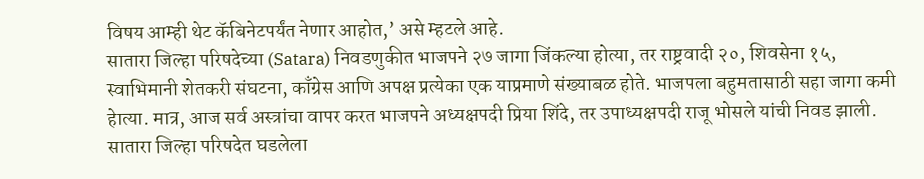विषय आम्ही थेट कॅबिनेटपर्यंत नेणार आहोत,’ असे म्हटले आहे.
सातारा जिल्हा परिषदेच्या (Satara) निवडणुकीत भाजपने २७ जागा जिंकल्या होत्या, तर राष्ट्रवादी २०, शिवसेना १५, स्वाभिमानी शेतकरी संघटना, काँग्रेस आणि अपक्ष प्रत्येका एक याप्रमाणे संख्याबळ होते. भाजपला बहुमतासाठी सहा जागा कमी हेात्या. मात्र, आज सर्व अस्त्रांचा वापर करत भाजपने अध्यक्षपदी प्रिया शिंदे, तर उपाध्यक्षपदी राजू भोसले यांची निवड झाली.
सातारा जिल्हा परिषदेत घडलेला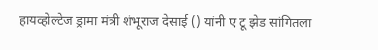हायव्होल्टेज ड्रामा मंत्री शंभूराज देसाई () यांनी ए टू झेड सांगितला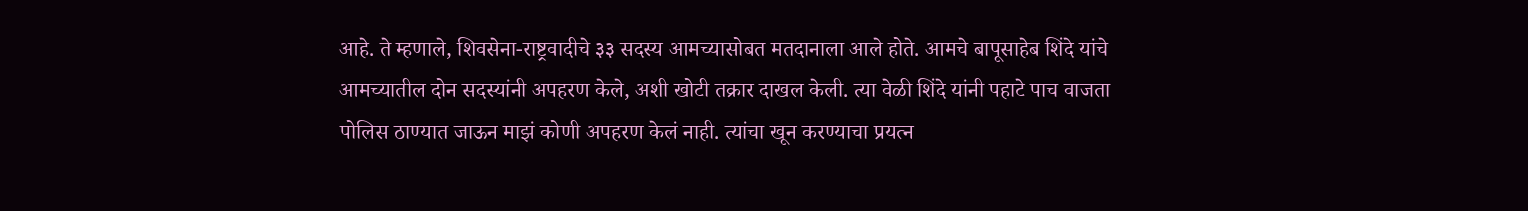आहे. ते म्हणाले, शिवसेना-राष्ट्रवादीचे ३३ सदस्य आमच्यासोबत मतदानाला आले होते. आमचे बापूसाहेब शिंदे यांचे आमच्यातील दोन सदस्यांनी अपहरण केले, अशी खोटी तक्रार दाखल केली. त्या वेळी शिंदे यांनी पहाटे पाच वाजता पोलिस ठाण्यात जाऊन माझं कोणी अपहरण केलं नाही. त्यांचा खून करण्याचा प्रयत्न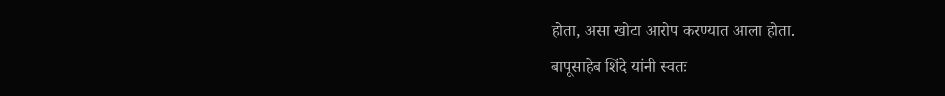होता, असा खोटा आरोप करण्यात आला होता.
बापूसाहेब शिंदे यांनी स्वतः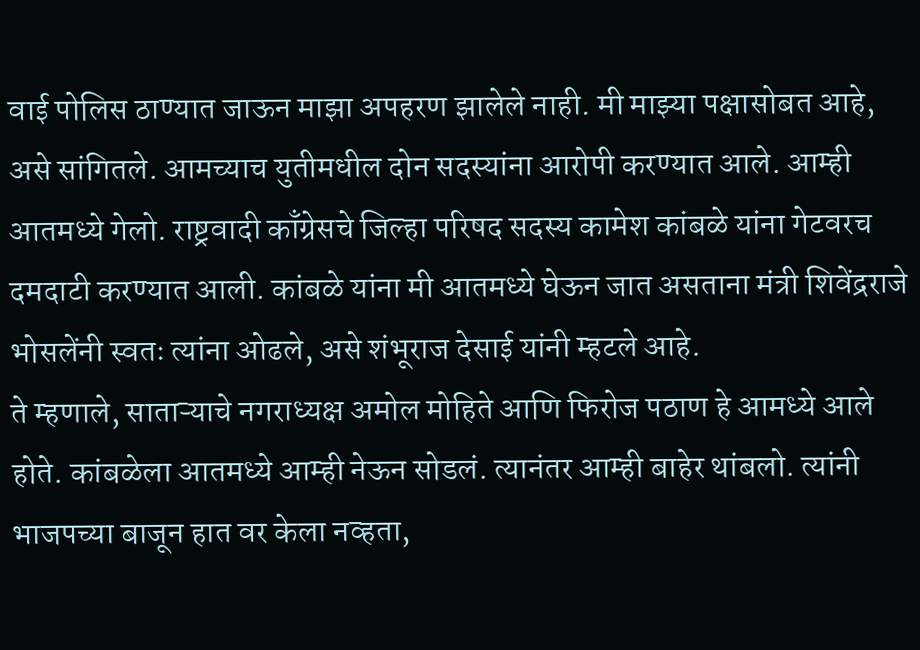वाई पोलिस ठाण्यात जाऊन माझा अपहरण झालेले नाही. मी माझ्या पक्षासोबत आहे, असे सांगितले. आमच्याच युतीमधील दोन सदस्यांना आरोपी करण्यात आले. आम्ही आतमध्ये गेलो. राष्ट्रवादी काँग्रेसचे जिल्हा परिषद सदस्य कामेश कांबळे यांना गेटवरच दमदाटी करण्यात आली. कांबळे यांना मी आतमध्ये घेऊन जात असताना मंत्री शिवेंद्रराजे भोसलेंनी स्वतः त्यांना ओढले, असे शंभूराज देसाई यांनी म्हटले आहे.
ते म्हणाले, साताऱ्याचे नगराध्यक्ष अमोल मोहिते आणि फिरोज पठाण हे आमध्ये आले होते. कांबळेला आतमध्ये आम्ही नेऊन सोडलं. त्यानंतर आम्ही बाहेर थांबलो. त्यांनी भाजपच्या बाजून हात वर केला नव्हता,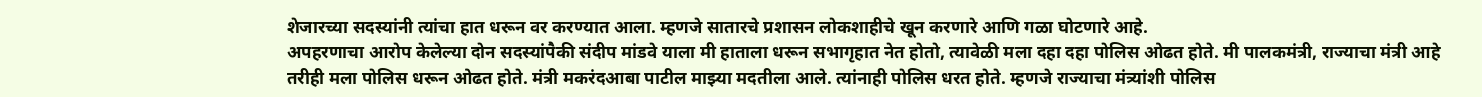शेजारच्या सदस्यांनी त्यांचा हात धरून वर करण्यात आला. म्हणजे सातारचे प्रशासन लोकशाहीचे खून करणारे आणि गळा घोटणारे आहे.
अपहरणाचा आरोप केलेल्या दोन सदस्यांपैकी संदीप मांडवे याला मी हाताला धरून सभागृहात नेत होतो, त्यावेळी मला दहा दहा पोलिस ओढत होते. मी पालकमंत्री, राज्याचा मंत्री आहे तरीही मला पोलिस धरून ओढत होते. मंत्री मकरंदआबा पाटील माझ्या मदतीला आले. त्यांनाही पोलिस धरत होते. म्हणजे राज्याचा मंत्र्यांशी पोलिस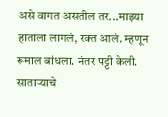असे वागत असतील तर...माझ्या हाताला लागलं, रक्त आलं. म्हणून रूमाल बांधला. नंतर पट्टी केली. साताऱ्याचे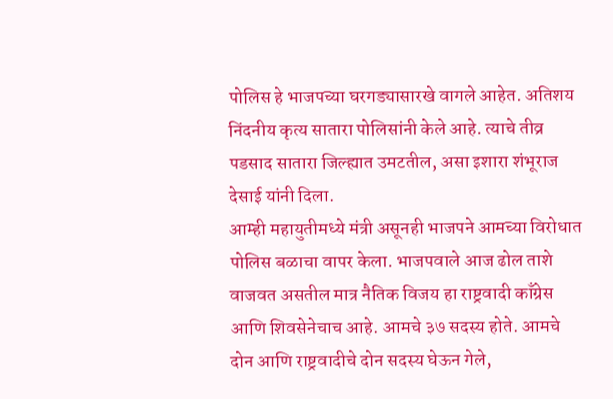पोलिस हे भाजपच्या घरगड्यासारखे वागले आहेत. अतिशय निंदनीय कृत्य सातारा पोलिसांनी केले आहे. त्याचे तीव्र पडसाद सातारा जिल्ह्यात उमटतील, असा इशारा शंभूराज देसाई यांनी दिला.
आम्ही महायुतीमध्ये मंत्री असूनही भाजपने आमच्या विरोधात पोलिस बळाचा वापर केला. भाजपवाले आज ढोल ताशे वाजवत असतील मात्र नैतिक विजय हा राष्ट्रवादी काँग्रेस आणि शिवसेनेचाच आहे. आमचे ३७ सदस्य होते. आमचे दोन आणि राष्ट्रवादीचे दोन सदस्य घेऊन गेले,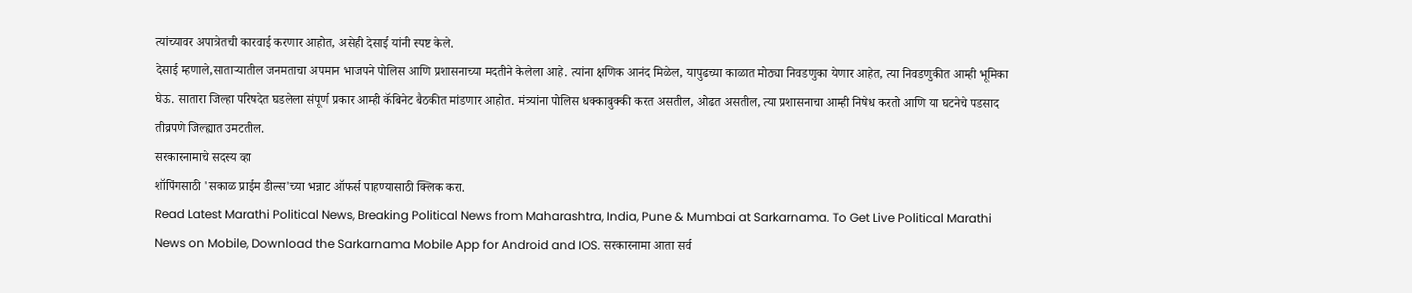त्यांच्यावर अपात्रेतची कारवाई करणार आहोत, असेही देसाई यांनी स्पष्ट केले.
देसाई म्हणाले,साताऱ्यातील जनमताचा अपमान भाजपने पोलिस आणि प्रशासनाच्या मदतीने केलेला आहे. त्यांना क्षणिक आनंद मिळेल, यापुढच्या काळात मोठ्या निवडणुका येणार आहेत, त्या निवडणुकीत आम्ही भूमिका घेऊ. सातारा जिल्हा परिषदेत घडलेला संपूर्ण प्रकार आम्ही कॅबिनेट बैठकीत मांडणार आहोत. मंत्र्यांना पोलिस धक्काबुक्की करत असतील, ओढत असतील, त्या प्रशासनाचा आम्ही निषेध करतो आणि या घटनेचे पडसाद तीव्रपणे जिल्ह्यात उमटतील.
सरकारनामाचे सदस्य व्हा
शॉपिंगसाठी 'सकाळ प्राईम डील्स'च्या भन्नाट ऑफर्स पाहण्यासाठी क्लिक करा.
Read Latest Marathi Political News, Breaking Political News from Maharashtra, India, Pune & Mumbai at Sarkarnama. To Get Live Political Marathi News on Mobile, Download the Sarkarnama Mobile App for Android and IOS. सरकारनामा आता सर्व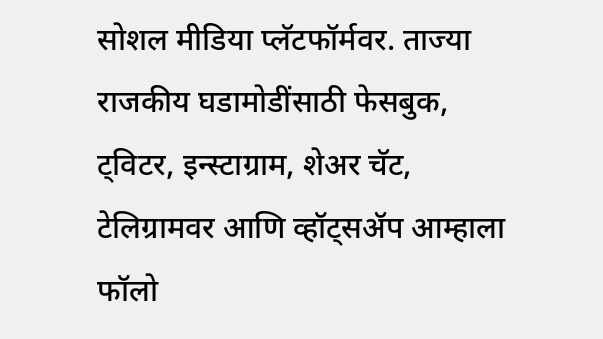सोशल मीडिया प्लॅटफॉर्मवर. ताज्या राजकीय घडामोडींसाठी फेसबुक, ट्विटर, इन्स्टाग्राम, शेअर चॅट, टेलिग्रामवर आणि व्हॉट्सॲप आम्हाला फॉलो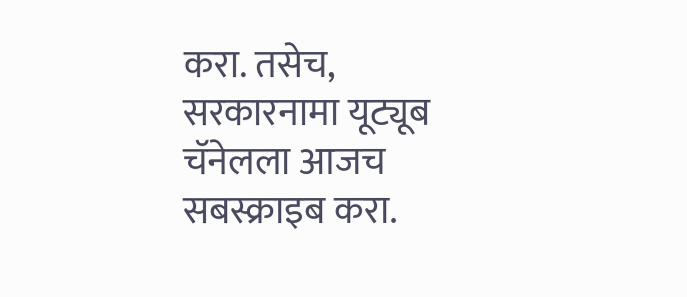करा. तसेच, सरकारनामा यूट्यूब चॅनेलला आजच सबस्क्राइब करा.